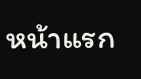หน้าแรก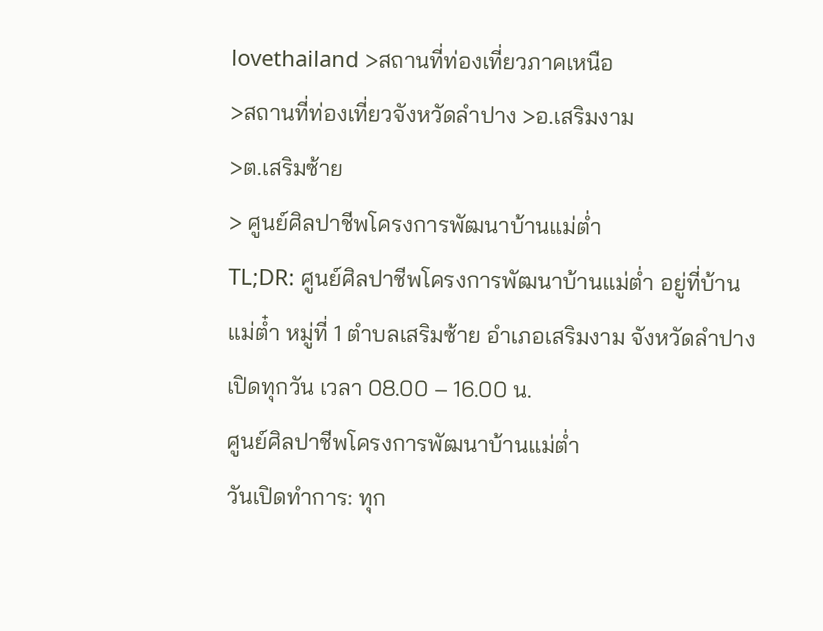lovethailand >สถานที่ท่องเที่ยวภาคเหนือ
>สถานที่ท่องเที่ยวจังหวัดลำปาง >อ.เสริมงาม
>ต.เสริมซ้าย
> ศูนย์ศิลปาชีพโครงการพัฒนาบ้านแม่ต่ำ
TL;DR: ศูนย์ศิลปาชีพโครงการพัฒนาบ้านแม่ต่ำ อยู่ที่บ้านแม่ต๋ำ หมู่ที่ 1 ตำบลเสริมซ้าย อำเภอเสริมงาม จังหวัดลำปาง เปิดทุกวัน เวลา 08.00 – 16.00 น.
ศูนย์ศิลปาชีพโครงการพัฒนาบ้านแม่ต่ำ
วันเปิดทำการ: ทุก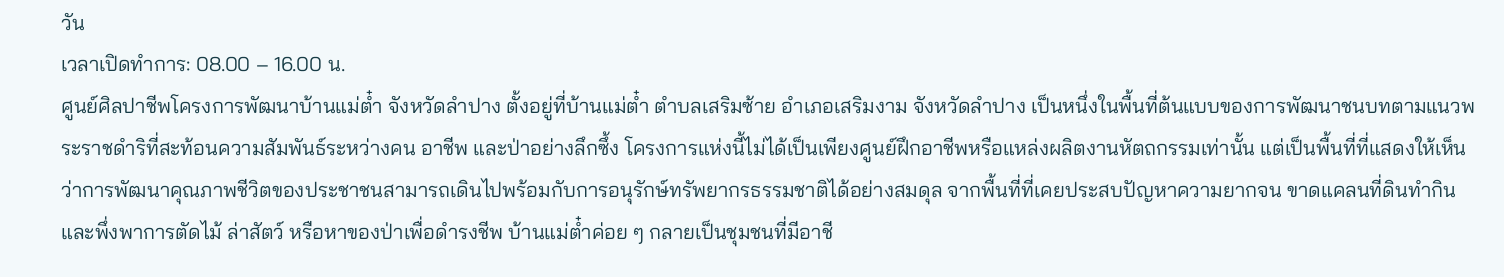วัน
เวลาเปิดทำการ: 08.00 – 16.00 น.
ศูนย์ศิลปาชีพโครงการพัฒนาบ้านแม่ต๋ำ จังหวัดลำปาง ตั้งอยู่ที่บ้านแม่ต๋ำ ตำบลเสริมซ้าย อำเภอเสริมงาม จังหวัดลำปาง เป็นหนึ่งในพื้นที่ต้นแบบของการพัฒนาชนบทตามแนวพระราชดำริที่สะท้อนความสัมพันธ์ระหว่างคน อาชีพ และป่าอย่างลึกซึ้ง โครงการแห่งนี้ไม่ได้เป็นเพียงศูนย์ฝึกอาชีพหรือแหล่งผลิตงานหัตถกรรมเท่านั้น แต่เป็นพื้นที่ที่แสดงให้เห็นว่าการพัฒนาคุณภาพชีวิตของประชาชนสามารถเดินไปพร้อมกับการอนุรักษ์ทรัพยากรธรรมชาติได้อย่างสมดุล จากพื้นที่ที่เคยประสบปัญหาความยากจน ขาดแคลนที่ดินทำกิน และพึ่งพาการตัดไม้ ล่าสัตว์ หรือหาของป่าเพื่อดำรงชีพ บ้านแม่ต๋ำค่อย ๆ กลายเป็นชุมชนที่มีอาชี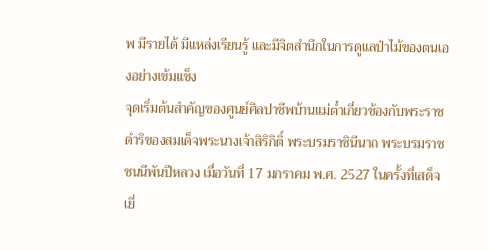พ มีรายได้ มีแหล่งเรียนรู้ และมีจิตสำนึกในการดูแลป่าไม้ของตนเองอย่างเข้มแข็ง
จุดเริ่มต้นสำคัญของศูนย์ศิลปาชีพบ้านแม่ต๋ำเกี่ยวข้องกับพระราชดำริของสมเด็จพระนางเจ้าสิริกิติ์ พระบรมราชินีนาถ พระบรมราชชนนีพันปีหลวง เมื่อวันที่ 17 มกราคม พ.ศ. 2527 ในครั้งที่เสด็จเยี่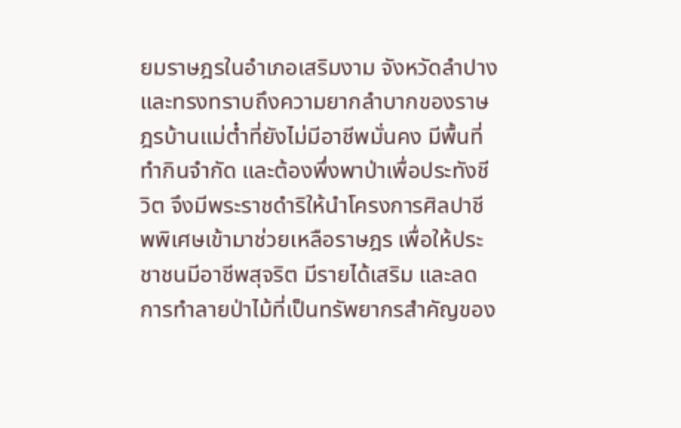ยมราษฎรในอำเภอเสริมงาม จังหวัดลำปาง และทรงทราบถึงความยากลำบากของราษฎรบ้านแม่ต๋ำที่ยังไม่มีอาชีพมั่นคง มีพื้นที่ทำกินจำกัด และต้องพึ่งพาป่าเพื่อประทังชีวิต จึงมีพระราชดำริให้นำโครงการศิลปาชีพพิเศษเข้ามาช่วยเหลือราษฎร เพื่อให้ประชาชนมีอาชีพสุจริต มีรายได้เสริม และลดการทำลายป่าไม้ที่เป็นทรัพยากรสำคัญของ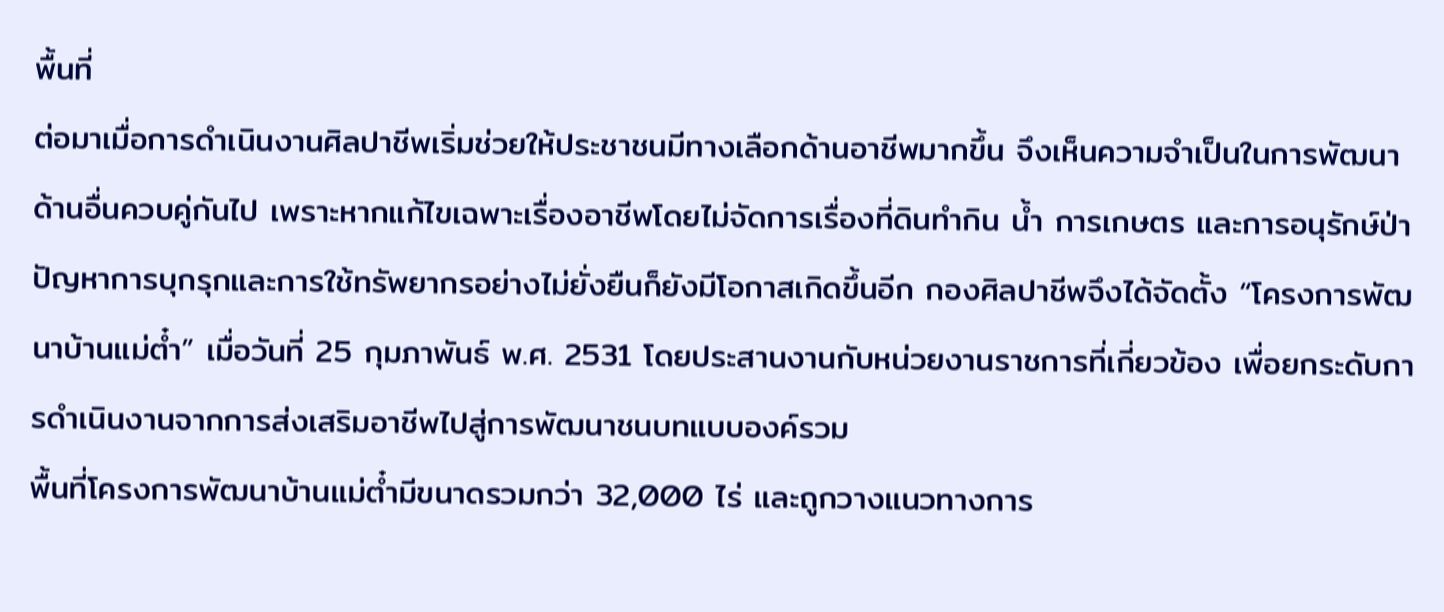พื้นที่
ต่อมาเมื่อการดำเนินงานศิลปาชีพเริ่มช่วยให้ประชาชนมีทางเลือกด้านอาชีพมากขึ้น จึงเห็นความจำเป็นในการพัฒนาด้านอื่นควบคู่กันไป เพราะหากแก้ไขเฉพาะเรื่องอาชีพโดยไม่จัดการเรื่องที่ดินทำกิน น้ำ การเกษตร และการอนุรักษ์ป่า ปัญหาการบุกรุกและการใช้ทรัพยากรอย่างไม่ยั่งยืนก็ยังมีโอกาสเกิดขึ้นอีก กองศิลปาชีพจึงได้จัดตั้ง “โครงการพัฒนาบ้านแม่ต๋ำ” เมื่อวันที่ 25 กุมภาพันธ์ พ.ศ. 2531 โดยประสานงานกับหน่วยงานราชการที่เกี่ยวข้อง เพื่อยกระดับการดำเนินงานจากการส่งเสริมอาชีพไปสู่การพัฒนาชนบทแบบองค์รวม
พื้นที่โครงการพัฒนาบ้านแม่ต๋ำมีขนาดรวมกว่า 32,000 ไร่ และถูกวางแนวทางการ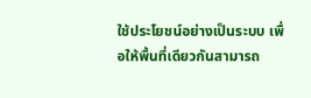ใช้ประโยชน์อย่างเป็นระบบ เพื่อให้พื้นที่เดียวกันสามารถ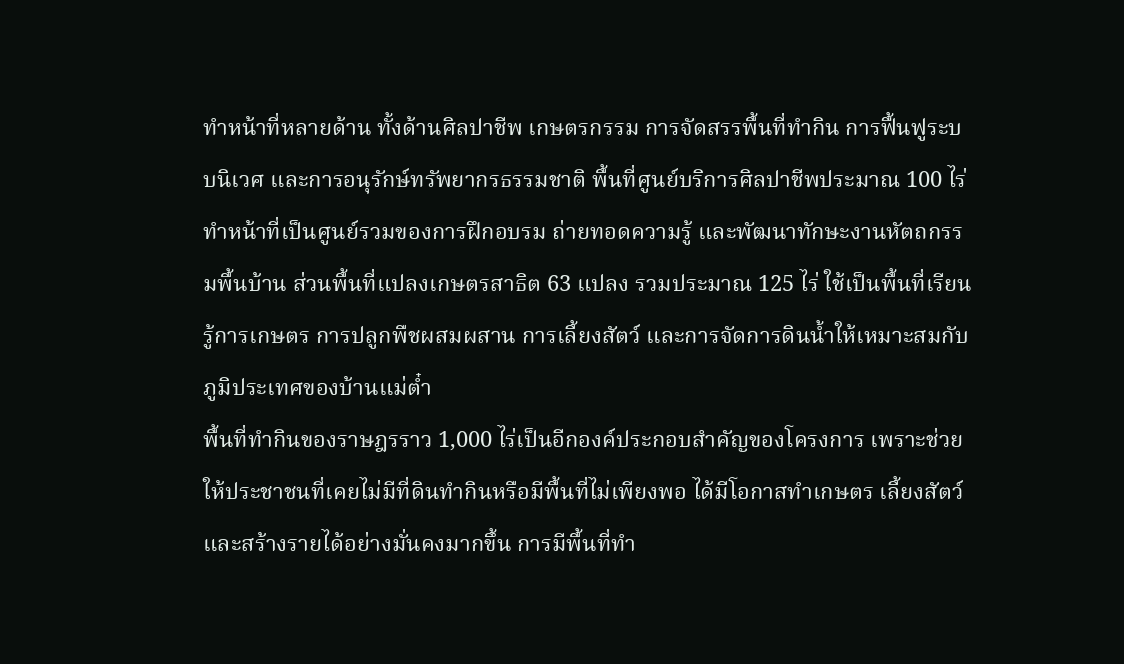ทำหน้าที่หลายด้าน ทั้งด้านศิลปาชีพ เกษตรกรรม การจัดสรรพื้นที่ทำกิน การฟื้นฟูระบบนิเวศ และการอนุรักษ์ทรัพยากรธรรมชาติ พื้นที่ศูนย์บริการศิลปาชีพประมาณ 100 ไร่ทำหน้าที่เป็นศูนย์รวมของการฝึกอบรม ถ่ายทอดความรู้ และพัฒนาทักษะงานหัตถกรรมพื้นบ้าน ส่วนพื้นที่แปลงเกษตรสาธิต 63 แปลง รวมประมาณ 125 ไร่ ใช้เป็นพื้นที่เรียนรู้การเกษตร การปลูกพืชผสมผสาน การเลี้ยงสัตว์ และการจัดการดินน้ำให้เหมาะสมกับภูมิประเทศของบ้านแม่ต๋ำ
พื้นที่ทำกินของราษฎรราว 1,000 ไร่เป็นอีกองค์ประกอบสำคัญของโครงการ เพราะช่วยให้ประชาชนที่เคยไม่มีที่ดินทำกินหรือมีพื้นที่ไม่เพียงพอ ได้มีโอกาสทำเกษตร เลี้ยงสัตว์ และสร้างรายได้อย่างมั่นคงมากขึ้น การมีพื้นที่ทำ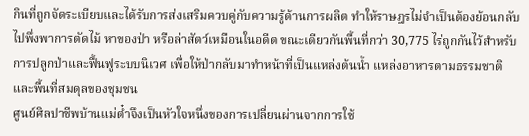กินที่ถูกจัดระเบียบและได้รับการส่งเสริมควบคู่กับความรู้ด้านการผลิต ทำให้ราษฎรไม่จำเป็นต้องย้อนกลับไปพึ่งพาการตัดไม้ หาของป่า หรือล่าสัตว์เหมือนในอดีต ขณะเดียวกันพื้นที่กว่า 30,775 ไร่ถูกกันไว้สำหรับการปลูกป่าและฟื้นฟูระบบนิเวศ เพื่อให้ป่ากลับมาทำหน้าที่เป็นแหล่งต้นน้ำ แหล่งอาหารตามธรรมชาติ และพื้นที่สมดุลของชุมชน
ศูนย์ศิลปาชีพบ้านแม่ต๋ำจึงเป็นหัวใจหนึ่งของการเปลี่ยนผ่านจากการใช้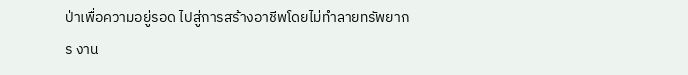ป่าเพื่อความอยู่รอด ไปสู่การสร้างอาชีพโดยไม่ทำลายทรัพยากร งาน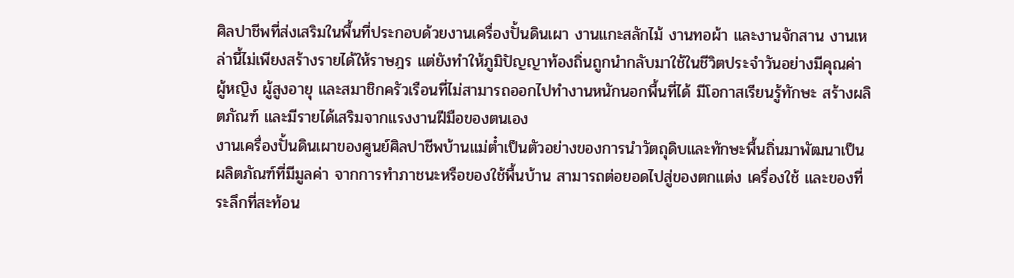ศิลปาชีพที่ส่งเสริมในพื้นที่ประกอบด้วยงานเครื่องปั้นดินเผา งานแกะสลักไม้ งานทอผ้า และงานจักสาน งานเหล่านี้ไม่เพียงสร้างรายได้ให้ราษฎร แต่ยังทำให้ภูมิปัญญาท้องถิ่นถูกนำกลับมาใช้ในชีวิตประจำวันอย่างมีคุณค่า ผู้หญิง ผู้สูงอายุ และสมาชิกครัวเรือนที่ไม่สามารถออกไปทำงานหนักนอกพื้นที่ได้ มีโอกาสเรียนรู้ทักษะ สร้างผลิตภัณฑ์ และมีรายได้เสริมจากแรงงานฝีมือของตนเอง
งานเครื่องปั้นดินเผาของศูนย์ศิลปาชีพบ้านแม่ต๋ำเป็นตัวอย่างของการนำวัตถุดิบและทักษะพื้นถิ่นมาพัฒนาเป็นผลิตภัณฑ์ที่มีมูลค่า จากการทำภาชนะหรือของใช้พื้นบ้าน สามารถต่อยอดไปสู่ของตกแต่ง เครื่องใช้ และของที่ระลึกที่สะท้อน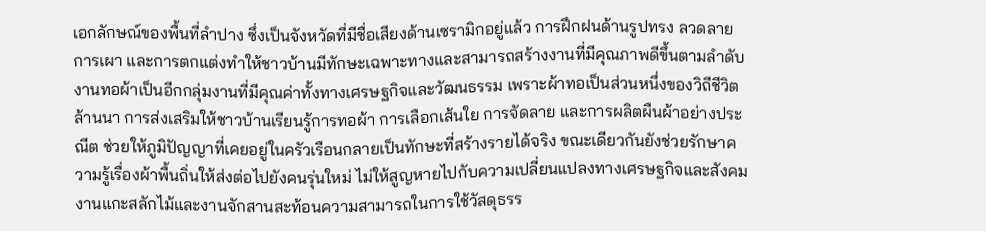เอกลักษณ์ของพื้นที่ลำปาง ซึ่งเป็นจังหวัดที่มีชื่อเสียงด้านเซรามิกอยู่แล้ว การฝึกฝนด้านรูปทรง ลวดลาย การเผา และการตกแต่งทำให้ชาวบ้านมีทักษะเฉพาะทางและสามารถสร้างงานที่มีคุณภาพดีขึ้นตามลำดับ
งานทอผ้าเป็นอีกกลุ่มงานที่มีคุณค่าทั้งทางเศรษฐกิจและวัฒนธรรม เพราะผ้าทอเป็นส่วนหนึ่งของวิถีชีวิตล้านนา การส่งเสริมให้ชาวบ้านเรียนรู้การทอผ้า การเลือกเส้นใย การจัดลาย และการผลิตผืนผ้าอย่างประณีต ช่วยให้ภูมิปัญญาที่เคยอยู่ในครัวเรือนกลายเป็นทักษะที่สร้างรายได้จริง ขณะเดียวกันยังช่วยรักษาความรู้เรื่องผ้าพื้นถิ่นให้ส่งต่อไปยังคนรุ่นใหม่ ไม่ให้สูญหายไปกับความเปลี่ยนแปลงทางเศรษฐกิจและสังคม
งานแกะสลักไม้และงานจักสานสะท้อนความสามารถในการใช้วัสดุธรร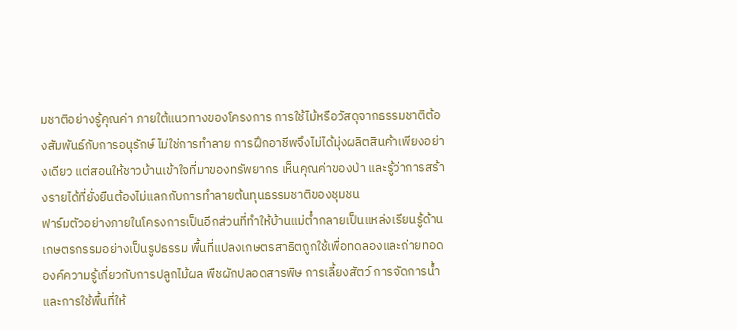มชาติอย่างรู้คุณค่า ภายใต้แนวทางของโครงการ การใช้ไม้หรือวัสดุจากธรรมชาติต้องสัมพันธ์กับการอนุรักษ์ ไม่ใช่การทำลาย การฝึกอาชีพจึงไม่ได้มุ่งผลิตสินค้าเพียงอย่างเดียว แต่สอนให้ชาวบ้านเข้าใจที่มาของทรัพยากร เห็นคุณค่าของป่า และรู้ว่าการสร้างรายได้ที่ยั่งยืนต้องไม่แลกกับการทำลายต้นทุนธรรมชาติของชุมชน
ฟาร์มตัวอย่างภายในโครงการเป็นอีกส่วนที่ทำให้บ้านแม่ต๋ำกลายเป็นแหล่งเรียนรู้ด้านเกษตรกรรมอย่างเป็นรูปธรรม พื้นที่แปลงเกษตรสาธิตถูกใช้เพื่อทดลองและถ่ายทอดองค์ความรู้เกี่ยวกับการปลูกไม้ผล พืชผักปลอดสารพิษ การเลี้ยงสัตว์ การจัดการน้ำ และการใช้พื้นที่ให้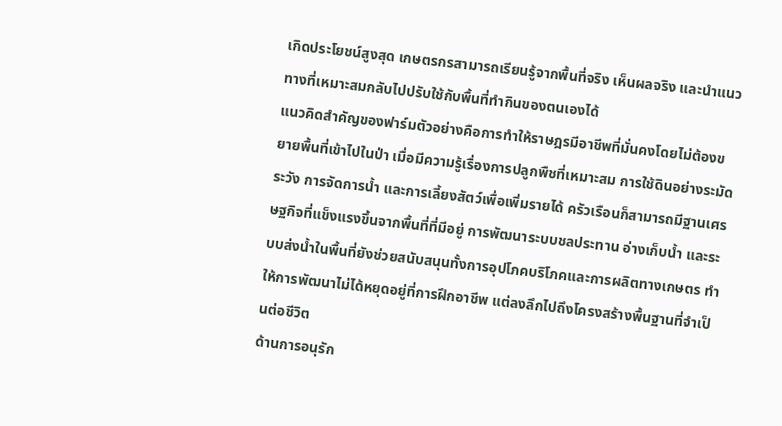เกิดประโยชน์สูงสุด เกษตรกรสามารถเรียนรู้จากพื้นที่จริง เห็นผลจริง และนำแนวทางที่เหมาะสมกลับไปปรับใช้กับพื้นที่ทำกินของตนเองได้
แนวคิดสำคัญของฟาร์มตัวอย่างคือการทำให้ราษฎรมีอาชีพที่มั่นคงโดยไม่ต้องขยายพื้นที่เข้าไปในป่า เมื่อมีความรู้เรื่องการปลูกพืชที่เหมาะสม การใช้ดินอย่างระมัดระวัง การจัดการน้ำ และการเลี้ยงสัตว์เพื่อเพิ่มรายได้ ครัวเรือนก็สามารถมีฐานเศรษฐกิจที่แข็งแรงขึ้นจากพื้นที่ที่มีอยู่ การพัฒนาระบบชลประทาน อ่างเก็บน้ำ และระบบส่งน้ำในพื้นที่ยังช่วยสนับสนุนทั้งการอุปโภคบริโภคและการผลิตทางเกษตร ทำให้การพัฒนาไม่ได้หยุดอยู่ที่การฝึกอาชีพ แต่ลงลึกไปถึงโครงสร้างพื้นฐานที่จำเป็นต่อชีวิต
ด้านการอนุรัก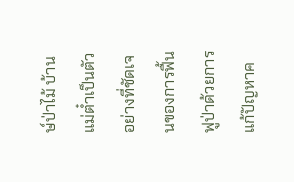ษ์ป่าไม้ บ้านแม่ต๋ำเป็นตัวอย่างที่ชัดเจนของการฟื้นฟูป่าด้วยการแก้ปัญหาค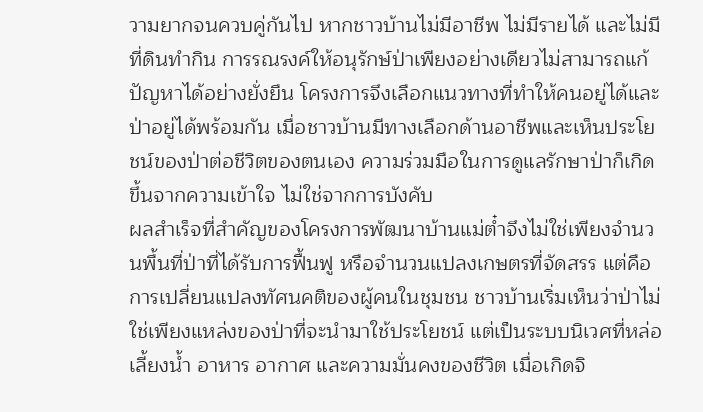วามยากจนควบคู่กันไป หากชาวบ้านไม่มีอาชีพ ไม่มีรายได้ และไม่มีที่ดินทำกิน การรณรงค์ให้อนุรักษ์ป่าเพียงอย่างเดียวไม่สามารถแก้ปัญหาได้อย่างยั่งยืน โครงการจึงเลือกแนวทางที่ทำให้คนอยู่ได้และป่าอยู่ได้พร้อมกัน เมื่อชาวบ้านมีทางเลือกด้านอาชีพและเห็นประโยชน์ของป่าต่อชีวิตของตนเอง ความร่วมมือในการดูแลรักษาป่าก็เกิดขึ้นจากความเข้าใจ ไม่ใช่จากการบังคับ
ผลสำเร็จที่สำคัญของโครงการพัฒนาบ้านแม่ต๋ำจึงไม่ใช่เพียงจำนวนพื้นที่ป่าที่ได้รับการฟื้นฟู หรือจำนวนแปลงเกษตรที่จัดสรร แต่คือการเปลี่ยนแปลงทัศนคติของผู้คนในชุมชน ชาวบ้านเริ่มเห็นว่าป่าไม่ใช่เพียงแหล่งของป่าที่จะนำมาใช้ประโยชน์ แต่เป็นระบบนิเวศที่หล่อเลี้ยงน้ำ อาหาร อากาศ และความมั่นคงของชีวิต เมื่อเกิดจิ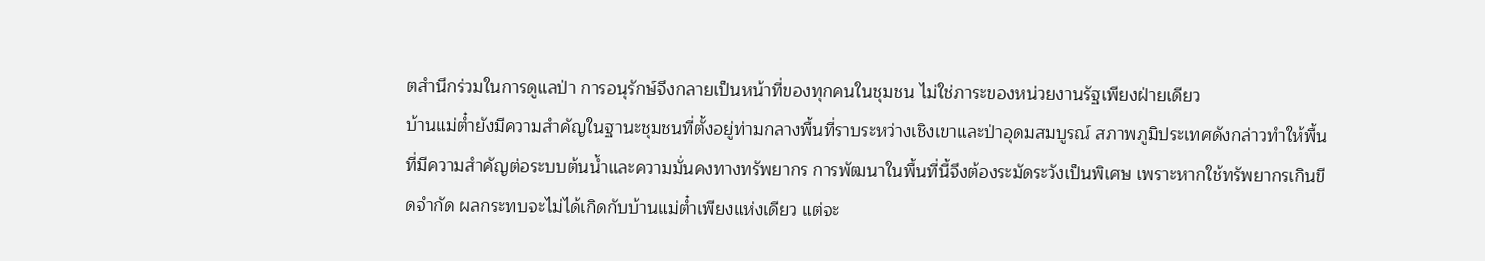ตสำนึกร่วมในการดูแลป่า การอนุรักษ์จึงกลายเป็นหน้าที่ของทุกคนในชุมชน ไม่ใช่ภาระของหน่วยงานรัฐเพียงฝ่ายเดียว
บ้านแม่ต๋ำยังมีความสำคัญในฐานะชุมชนที่ตั้งอยู่ท่ามกลางพื้นที่ราบระหว่างเชิงเขาและป่าอุดมสมบูรณ์ สภาพภูมิประเทศดังกล่าวทำให้พื้นที่มีความสำคัญต่อระบบต้นน้ำและความมั่นคงทางทรัพยากร การพัฒนาในพื้นที่นี้จึงต้องระมัดระวังเป็นพิเศษ เพราะหากใช้ทรัพยากรเกินขีดจำกัด ผลกระทบจะไม่ได้เกิดกับบ้านแม่ต๋ำเพียงแห่งเดียว แต่จะ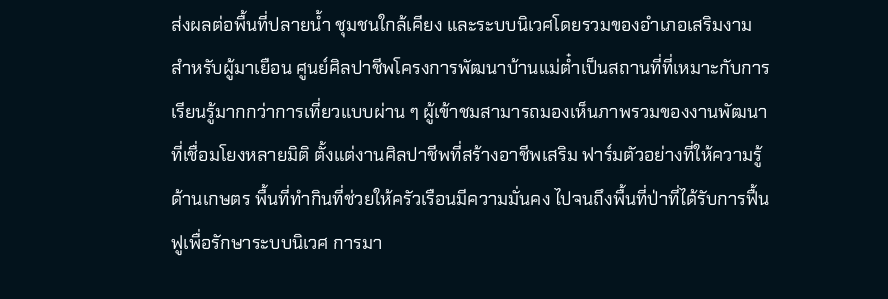ส่งผลต่อพื้นที่ปลายน้ำ ชุมชนใกล้เคียง และระบบนิเวศโดยรวมของอำเภอเสริมงาม
สำหรับผู้มาเยือน ศูนย์ศิลปาชีพโครงการพัฒนาบ้านแม่ต๋ำเป็นสถานที่ที่เหมาะกับการเรียนรู้มากกว่าการเที่ยวแบบผ่าน ๆ ผู้เข้าชมสามารถมองเห็นภาพรวมของงานพัฒนาที่เชื่อมโยงหลายมิติ ตั้งแต่งานศิลปาชีพที่สร้างอาชีพเสริม ฟาร์มตัวอย่างที่ให้ความรู้ด้านเกษตร พื้นที่ทำกินที่ช่วยให้ครัวเรือนมีความมั่นคง ไปจนถึงพื้นที่ป่าที่ได้รับการฟื้นฟูเพื่อรักษาระบบนิเวศ การมา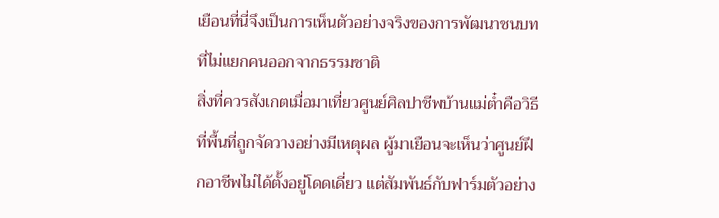เยือนที่นี่จึงเป็นการเห็นตัวอย่างจริงของการพัฒนาชนบทที่ไม่แยกคนออกจากธรรมชาติ
สิ่งที่ควรสังเกตเมื่อมาเที่ยวศูนย์ศิลปาชีพบ้านแม่ต๋ำคือวิธีที่พื้นที่ถูกจัดวางอย่างมีเหตุผล ผู้มาเยือนจะเห็นว่าศูนย์ฝึกอาชีพไม่ได้ตั้งอยู่โดดเดี่ยว แต่สัมพันธ์กับฟาร์มตัวอย่าง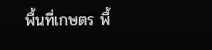พื้นที่เกษตร พื้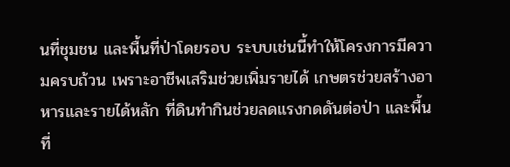นที่ชุมชน และพื้นที่ป่าโดยรอบ ระบบเช่นนี้ทำให้โครงการมีความครบถ้วน เพราะอาชีพเสริมช่วยเพิ่มรายได้ เกษตรช่วยสร้างอาหารและรายได้หลัก ที่ดินทำกินช่วยลดแรงกดดันต่อป่า และพื้นที่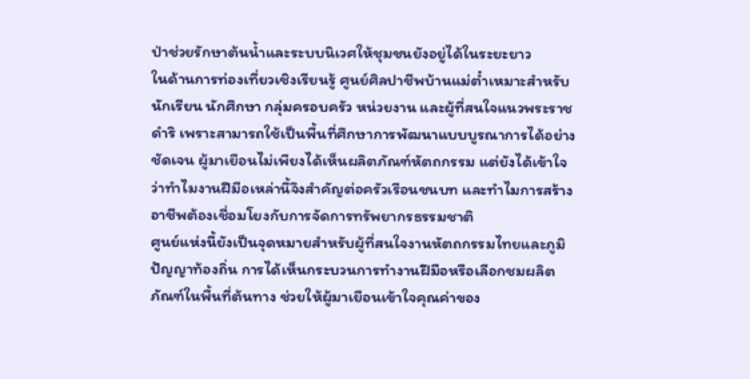ป่าช่วยรักษาต้นน้ำและระบบนิเวศให้ชุมชนยังอยู่ได้ในระยะยาว
ในด้านการท่องเที่ยวเชิงเรียนรู้ ศูนย์ศิลปาชีพบ้านแม่ต๋ำเหมาะสำหรับนักเรียน นักศึกษา กลุ่มครอบครัว หน่วยงาน และผู้ที่สนใจแนวพระราชดำริ เพราะสามารถใช้เป็นพื้นที่ศึกษาการพัฒนาแบบบูรณาการได้อย่างชัดเจน ผู้มาเยือนไม่เพียงได้เห็นผลิตภัณฑ์หัตถกรรม แต่ยังได้เข้าใจว่าทำไมงานฝีมือเหล่านี้จึงสำคัญต่อครัวเรือนชนบท และทำไมการสร้างอาชีพต้องเชื่อมโยงกับการจัดการทรัพยากรธรรมชาติ
ศูนย์แห่งนี้ยังเป็นจุดหมายสำหรับผู้ที่สนใจงานหัตถกรรมไทยและภูมิปัญญาท้องถิ่น การได้เห็นกระบวนการทำงานฝีมือหรือเลือกชมผลิตภัณฑ์ในพื้นที่ต้นทาง ช่วยให้ผู้มาเยือนเข้าใจคุณค่าของ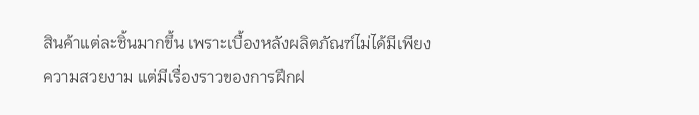สินค้าแต่ละชิ้นมากขึ้น เพราะเบื้องหลังผลิตภัณฑ์ไม่ได้มีเพียงความสวยงาม แต่มีเรื่องราวของการฝึกฝ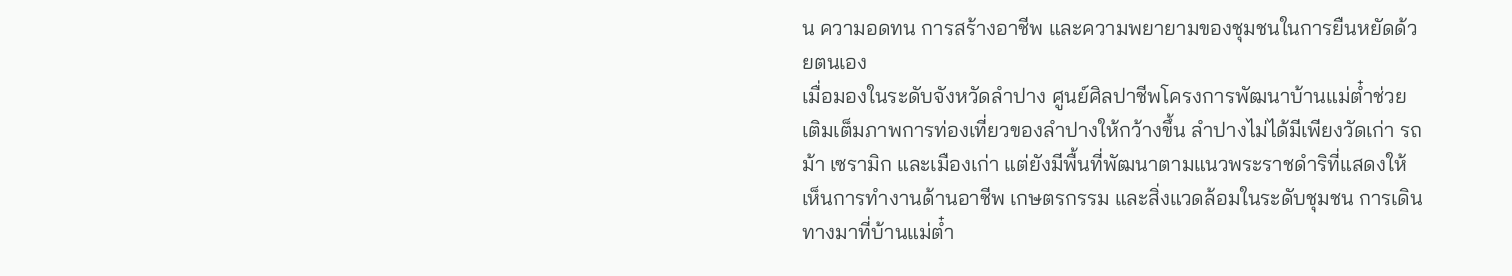น ความอดทน การสร้างอาชีพ และความพยายามของชุมชนในการยืนหยัดด้วยตนเอง
เมื่อมองในระดับจังหวัดลำปาง ศูนย์ศิลปาชีพโครงการพัฒนาบ้านแม่ต๋ำช่วยเติมเต็มภาพการท่องเที่ยวของลำปางให้กว้างขึ้น ลำปางไม่ได้มีเพียงวัดเก่า รถม้า เซรามิก และเมืองเก่า แต่ยังมีพื้นที่พัฒนาตามแนวพระราชดำริที่แสดงให้เห็นการทำงานด้านอาชีพ เกษตรกรรม และสิ่งแวดล้อมในระดับชุมชน การเดินทางมาที่บ้านแม่ต๋ำ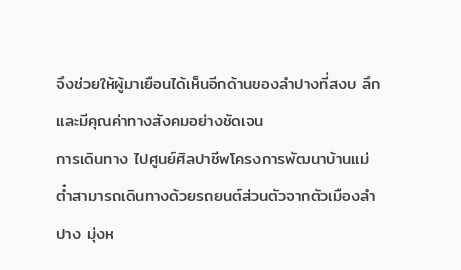จึงช่วยให้ผู้มาเยือนได้เห็นอีกด้านของลำปางที่สงบ ลึก และมีคุณค่าทางสังคมอย่างชัดเจน
การเดินทาง ไปศูนย์ศิลปาชีพโครงการพัฒนาบ้านแม่ต๋ำสามารถเดินทางด้วยรถยนต์ส่วนตัวจากตัวเมืองลำปาง มุ่งห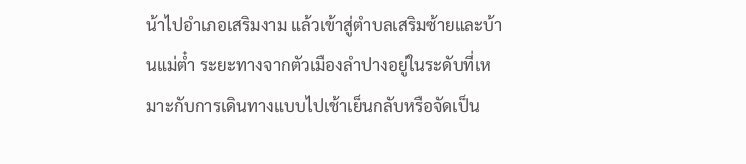น้าไปอำเภอเสริมงาม แล้วเข้าสู่ตำบลเสริมซ้ายและบ้านแม่ต๋ำ ระยะทางจากตัวเมืองลำปางอยู่ในระดับที่เหมาะกับการเดินทางแบบไปเช้าเย็นกลับหรือจัดเป็น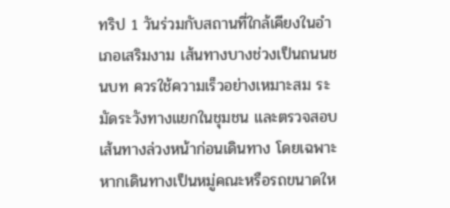ทริป 1 วันร่วมกับสถานที่ใกล้เคียงในอำเภอเสริมงาม เส้นทางบางช่วงเป็นถนนชนบท ควรใช้ความเร็วอย่างเหมาะสม ระมัดระวังทางแยกในชุมชน และตรวจสอบเส้นทางล่วงหน้าก่อนเดินทาง โดยเฉพาะหากเดินทางเป็นหมู่คณะหรือรถขนาดให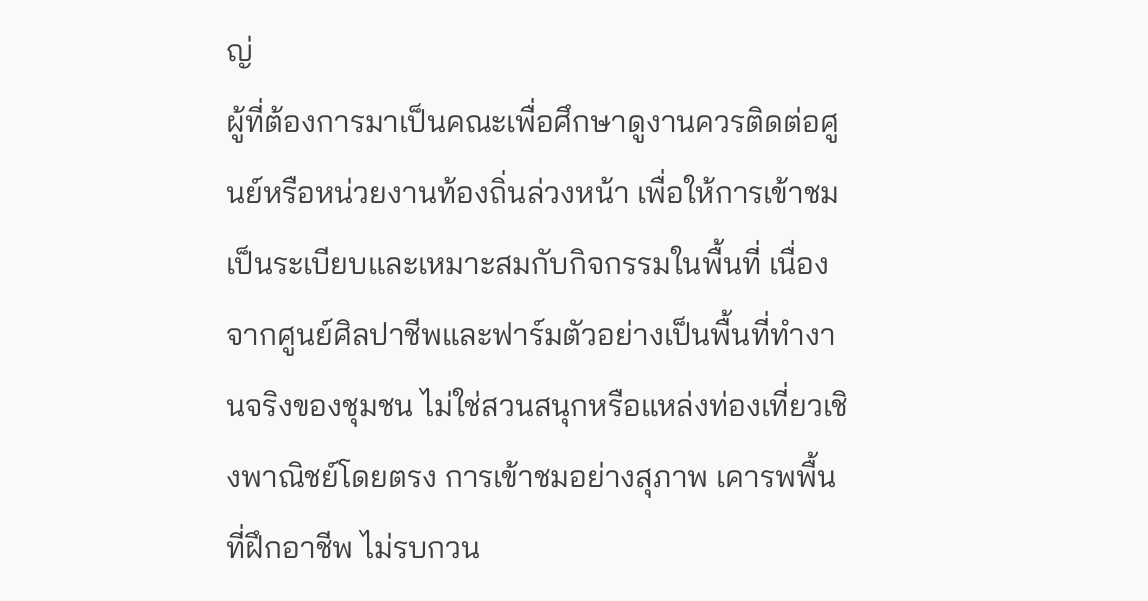ญ่
ผู้ที่ต้องการมาเป็นคณะเพื่อศึกษาดูงานควรติดต่อศูนย์หรือหน่วยงานท้องถิ่นล่วงหน้า เพื่อให้การเข้าชมเป็นระเบียบและเหมาะสมกับกิจกรรมในพื้นที่ เนื่องจากศูนย์ศิลปาชีพและฟาร์มตัวอย่างเป็นพื้นที่ทำงานจริงของชุมชน ไม่ใช่สวนสนุกหรือแหล่งท่องเที่ยวเชิงพาณิชย์โดยตรง การเข้าชมอย่างสุภาพ เคารพพื้นที่ฝึกอาชีพ ไม่รบกวน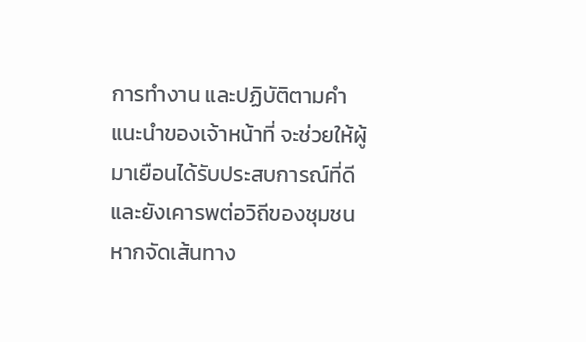การทำงาน และปฏิบัติตามคำแนะนำของเจ้าหน้าที่ จะช่วยให้ผู้มาเยือนได้รับประสบการณ์ที่ดีและยังเคารพต่อวิถีของชุมชน
หากจัดเส้นทาง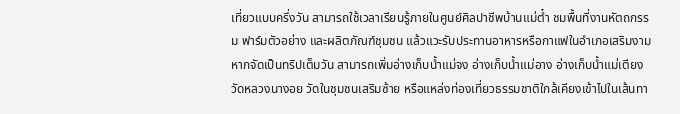เที่ยวแบบครึ่งวัน สามารถใช้เวลาเรียนรู้ภายในศูนย์ศิลปาชีพบ้านแม่ต๋ำ ชมพื้นที่งานหัตถกรรม ฟาร์มตัวอย่าง และผลิตภัณฑ์ชุมชน แล้วแวะรับประทานอาหารหรือกาแฟในอำเภอเสริมงาม หากจัดเป็นทริปเต็มวัน สามารถเพิ่มอ่างเก็บน้ำแม่จง อ่างเก็บน้ำแม่อาง อ่างเก็บน้ำแม่เตียง วัดหลวงนางอย วัดในชุมชนเสริมซ้าย หรือแหล่งท่องเที่ยวธรรมชาติใกล้เคียงเข้าไปในเส้นทา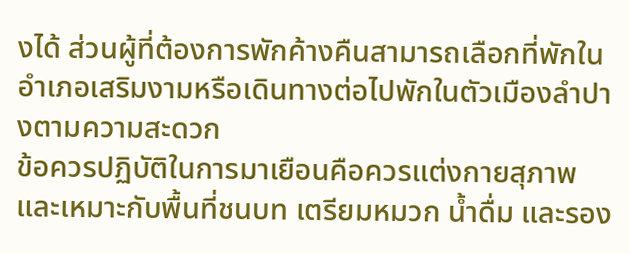งได้ ส่วนผู้ที่ต้องการพักค้างคืนสามารถเลือกที่พักในอำเภอเสริมงามหรือเดินทางต่อไปพักในตัวเมืองลำปางตามความสะดวก
ข้อควรปฏิบัติในการมาเยือนคือควรแต่งกายสุภาพและเหมาะกับพื้นที่ชนบท เตรียมหมวก น้ำดื่ม และรอง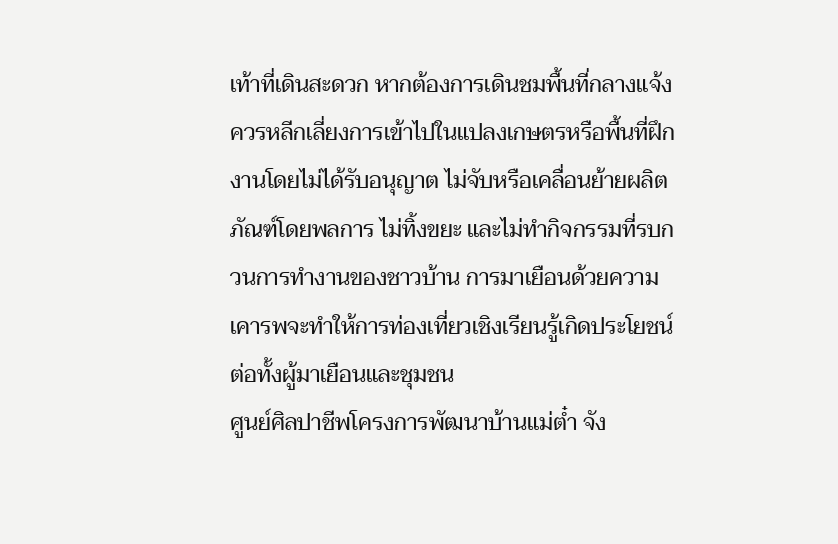เท้าที่เดินสะดวก หากต้องการเดินชมพื้นที่กลางแจ้ง ควรหลีกเลี่ยงการเข้าไปในแปลงเกษตรหรือพื้นที่ฝึกงานโดยไม่ได้รับอนุญาต ไม่จับหรือเคลื่อนย้ายผลิตภัณฑ์โดยพลการ ไม่ทิ้งขยะ และไม่ทำกิจกรรมที่รบกวนการทำงานของชาวบ้าน การมาเยือนด้วยความเคารพจะทำให้การท่องเที่ยวเชิงเรียนรู้เกิดประโยชน์ต่อทั้งผู้มาเยือนและชุมชน
ศูนย์ศิลปาชีพโครงการพัฒนาบ้านแม่ต๋ำ จัง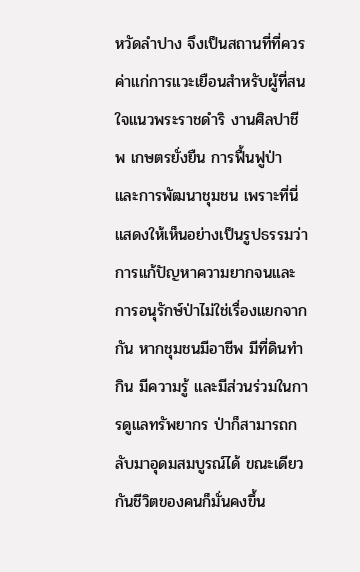หวัดลำปาง จึงเป็นสถานที่ที่ควรค่าแก่การแวะเยือนสำหรับผู้ที่สนใจแนวพระราชดำริ งานศิลปาชีพ เกษตรยั่งยืน การฟื้นฟูป่า และการพัฒนาชุมชน เพราะที่นี่แสดงให้เห็นอย่างเป็นรูปธรรมว่าการแก้ปัญหาความยากจนและการอนุรักษ์ป่าไม่ใช่เรื่องแยกจากกัน หากชุมชนมีอาชีพ มีที่ดินทำกิน มีความรู้ และมีส่วนร่วมในการดูแลทรัพยากร ป่าก็สามารถกลับมาอุดมสมบูรณ์ได้ ขณะเดียวกันชีวิตของคนก็มั่นคงขึ้น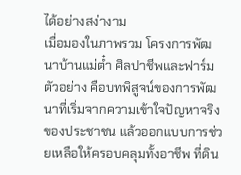ได้อย่างสง่างาม
เมื่อมองในภาพรวม โครงการพัฒนาบ้านแม่ต๋ำ ศิลปาชีพและฟาร์มตัวอย่าง คือบทพิสูจน์ของการพัฒนาที่เริ่มจากความเข้าใจปัญหาจริงของประชาชน แล้วออกแบบการช่วยเหลือให้ครอบคลุมทั้งอาชีพ ที่ดิน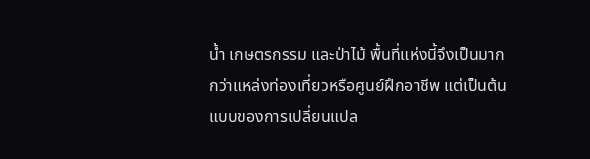น้ำ เกษตรกรรม และป่าไม้ พื้นที่แห่งนี้จึงเป็นมากกว่าแหล่งท่องเที่ยวหรือศูนย์ฝึกอาชีพ แต่เป็นต้นแบบของการเปลี่ยนแปล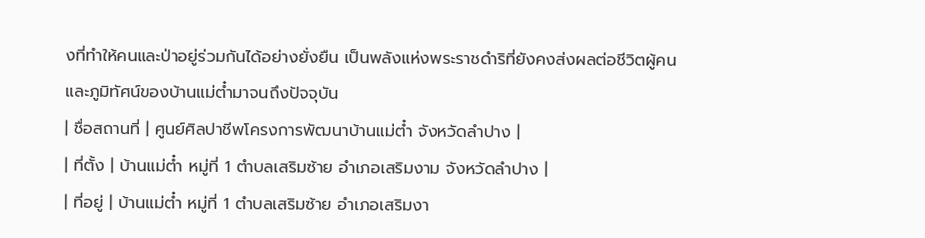งที่ทำให้คนและป่าอยู่ร่วมกันได้อย่างยั่งยืน เป็นพลังแห่งพระราชดำริที่ยังคงส่งผลต่อชีวิตผู้คนและภูมิทัศน์ของบ้านแม่ต๋ำมาจนถึงปัจจุบัน
| ชื่อสถานที่ | ศูนย์ศิลปาชีพโครงการพัฒนาบ้านแม่ต๋ำ จังหวัดลำปาง |
| ที่ตั้ง | บ้านแม่ต๋ำ หมู่ที่ 1 ตำบลเสริมซ้าย อำเภอเสริมงาม จังหวัดลำปาง |
| ที่อยู่ | บ้านแม่ต๋ำ หมู่ที่ 1 ตำบลเสริมซ้าย อำเภอเสริมงา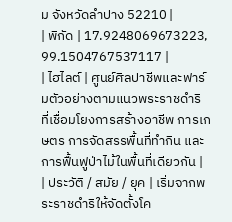ม จังหวัดลำปาง 52210 |
| พิกัด | 17.9248069673223, 99.1504767537117 |
| ไฮไลต์ | ศูนย์ศิลปาชีพและฟาร์มตัวอย่างตามแนวพระราชดำริ ที่เชื่อมโยงการสร้างอาชีพ การเกษตร การจัดสรรพื้นที่ทำกิน และการฟื้นฟูป่าไม้ในพื้นที่เดียวกัน |
| ประวัติ / สมัย / ยุค | เริ่มจากพระราชดำริให้จัดตั้งโค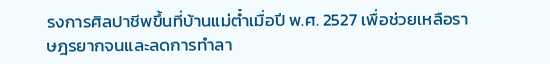รงการศิลปาชีพขึ้นที่บ้านแม่ต๋ำเมื่อปี พ.ศ. 2527 เพื่อช่วยเหลือราษฎรยากจนและลดการทำลา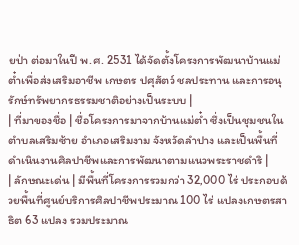ยป่า ต่อมาในปี พ.ศ. 2531 ได้จัดตั้งโครงการพัฒนาบ้านแม่ต๋ำเพื่อส่งเสริมอาชีพ เกษตร ปศุสัตว์ ชลประทาน และการอนุรักษ์ทรัพยากรธรรมชาติอย่างเป็นระบบ |
| ที่มาของชื่อ | ชื่อโครงการมาจากบ้านแม่ต๋ำ ซึ่งเป็นชุมชนในตำบลเสริมซ้าย อำเภอเสริมงาม จังหวัดลำปาง และเป็นพื้นที่ดำเนินงานศิลปาชีพและการพัฒนาตามแนวพระราชดำริ |
| ลักษณะเด่น | มีพื้นที่โครงการรวมกว่า 32,000 ไร่ ประกอบด้วยพื้นที่ศูนย์บริการศิลปาชีพประมาณ 100 ไร่ แปลงเกษตรสาธิต 63 แปลง รวมประมาณ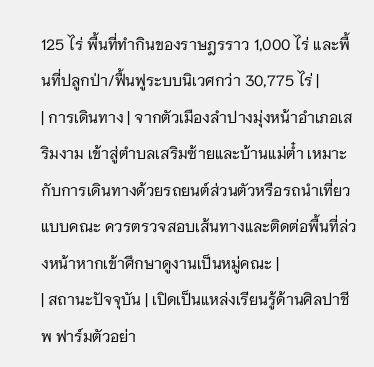125 ไร่ พื้นที่ทำกินของราษฎรราว 1,000 ไร่ และพื้นที่ปลูกป่า/ฟื้นฟูระบบนิเวศกว่า 30,775 ไร่ |
| การเดินทาง | จากตัวเมืองลำปางมุ่งหน้าอำเภอเสริมงาม เข้าสู่ตำบลเสริมซ้ายและบ้านแม่ต๋ำ เหมาะกับการเดินทางด้วยรถยนต์ส่วนตัวหรือรถนำเที่ยวแบบคณะ ควรตรวจสอบเส้นทางและติดต่อพื้นที่ล่วงหน้าหากเข้าศึกษาดูงานเป็นหมู่คณะ |
| สถานะปัจจุบัน | เปิดเป็นแหล่งเรียนรู้ด้านศิลปาชีพ ฟาร์มตัวอย่า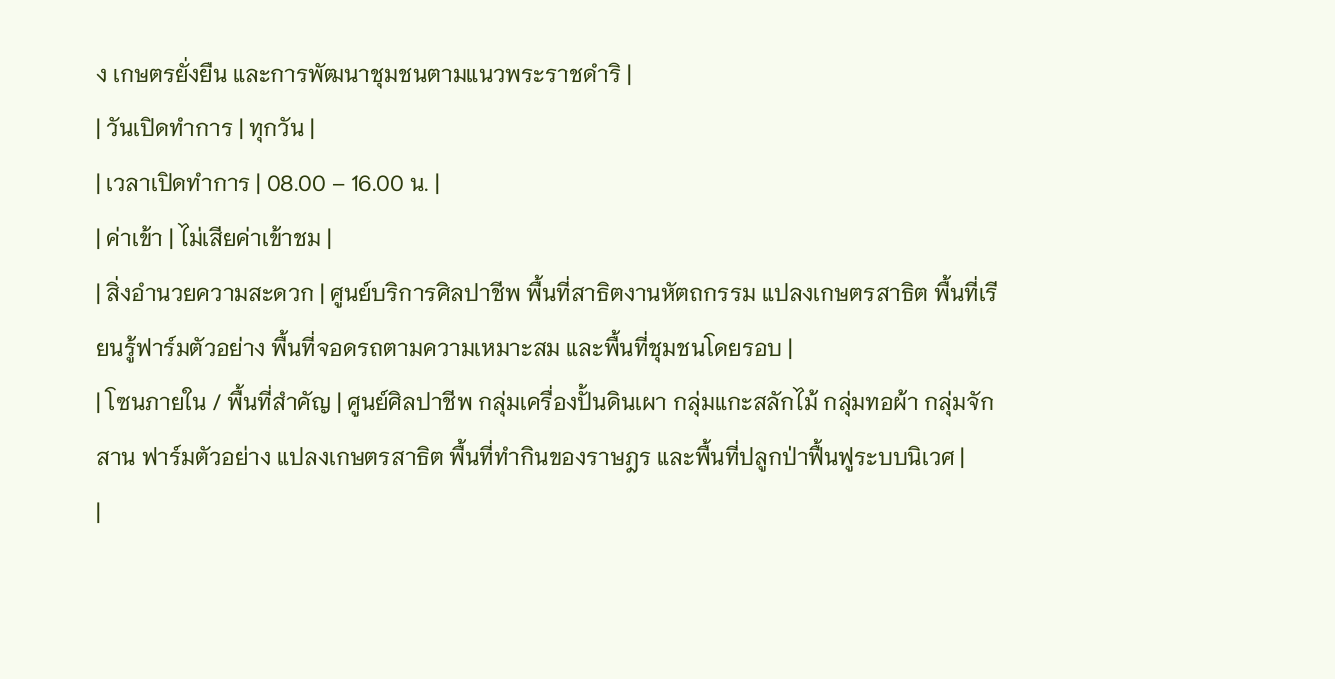ง เกษตรยั่งยืน และการพัฒนาชุมชนตามแนวพระราชดำริ |
| วันเปิดทำการ | ทุกวัน |
| เวลาเปิดทำการ | 08.00 – 16.00 น. |
| ค่าเข้า | ไม่เสียค่าเข้าชม |
| สิ่งอำนวยความสะดวก | ศูนย์บริการศิลปาชีพ พื้นที่สาธิตงานหัตถกรรม แปลงเกษตรสาธิต พื้นที่เรียนรู้ฟาร์มตัวอย่าง พื้นที่จอดรถตามความเหมาะสม และพื้นที่ชุมชนโดยรอบ |
| โซนภายใน / พื้นที่สำคัญ | ศูนย์ศิลปาชีพ กลุ่มเครื่องปั้นดินเผา กลุ่มแกะสลักไม้ กลุ่มทอผ้า กลุ่มจักสาน ฟาร์มตัวอย่าง แปลงเกษตรสาธิต พื้นที่ทำกินของราษฎร และพื้นที่ปลูกป่าฟื้นฟูระบบนิเวศ |
|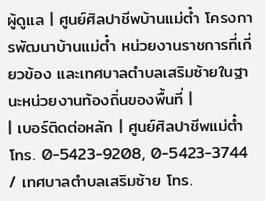ผู้ดูแล | ศูนย์ศิลปาชีพบ้านแม่ต๋ำ โครงการพัฒนาบ้านแม่ต๋ำ หน่วยงานราชการที่เกี่ยวข้อง และเทศบาลตำบลเสริมซ้ายในฐานะหน่วยงานท้องถิ่นของพื้นที่ |
| เบอร์ติดต่อหลัก | ศูนย์ศิลปาชีพแม่ต๋ำ โทร. 0-5423-9208, 0-5423-3744 / เทศบาลตำบลเสริมซ้าย โทร.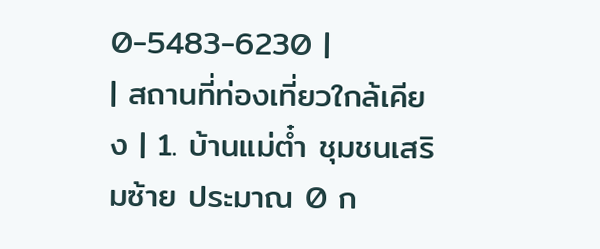0-5483-6230 |
| สถานที่ท่องเที่ยวใกล้เคียง | 1. บ้านแม่ต๋ำ ชุมชนเสริมซ้าย ประมาณ 0 ก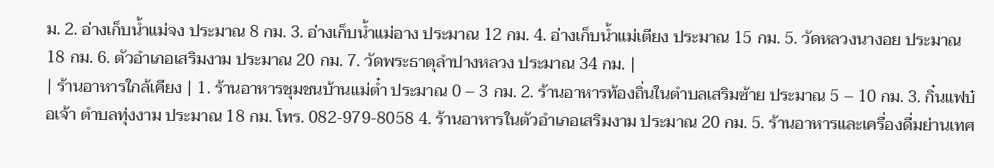ม. 2. อ่างเก็บน้ำแม่จง ประมาณ 8 กม. 3. อ่างเก็บน้ำแม่อาง ประมาณ 12 กม. 4. อ่างเก็บน้ำแม่เตียง ประมาณ 15 กม. 5. วัดหลวงนางอย ประมาณ 18 กม. 6. ตัวอำเภอเสริมงาม ประมาณ 20 กม. 7. วัดพระธาตุลำปางหลวง ประมาณ 34 กม. |
| ร้านอาหารใกล้เคียง | 1. ร้านอาหารชุมชนบ้านแม่ต๋ำ ประมาณ 0 – 3 กม. 2. ร้านอาหารท้องถิ่นในตำบลเสริมซ้าย ประมาณ 5 – 10 กม. 3. กิ๋นแฟบ๋อเจ้า ตำบลทุ่งงาม ประมาณ 18 กม. โทร. 082-979-8058 4. ร้านอาหารในตัวอำเภอเสริมงาม ประมาณ 20 กม. 5. ร้านอาหารและเครื่องดื่มย่านเทศ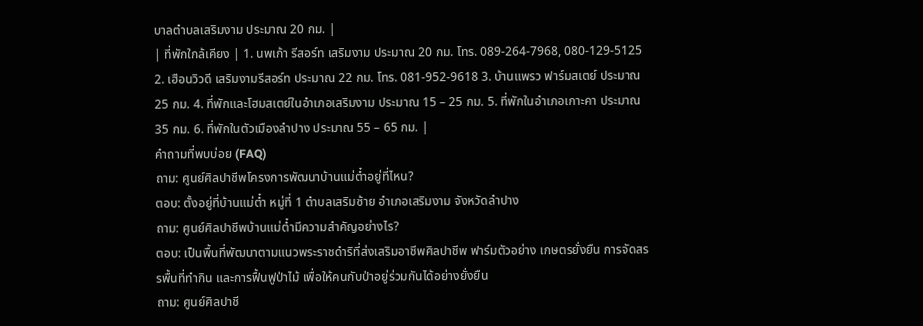บาลตำบลเสริมงาม ประมาณ 20 กม. |
| ที่พักใกล้เคียง | 1. นพเก้า รีสอร์ท เสริมงาม ประมาณ 20 กม. โทร. 089-264-7968, 080-129-5125 2. เฮือนวิวดี เสริมงามรีสอร์ท ประมาณ 22 กม. โทร. 081-952-9618 3. บ้านแพรว ฟาร์มสเตย์ ประมาณ 25 กม. 4. ที่พักและโฮมสเตย์ในอำเภอเสริมงาม ประมาณ 15 – 25 กม. 5. ที่พักในอำเภอเกาะคา ประมาณ 35 กม. 6. ที่พักในตัวเมืองลำปาง ประมาณ 55 – 65 กม. |
คำถามที่พบบ่อย (FAQ)
ถาม: ศูนย์ศิลปาชีพโครงการพัฒนาบ้านแม่ต๋ำอยู่ที่ไหน?
ตอบ: ตั้งอยู่ที่บ้านแม่ต๋ำ หมู่ที่ 1 ตำบลเสริมซ้าย อำเภอเสริมงาม จังหวัดลำปาง
ถาม: ศูนย์ศิลปาชีพบ้านแม่ต๋ำมีความสำคัญอย่างไร?
ตอบ: เป็นพื้นที่พัฒนาตามแนวพระราชดำริที่ส่งเสริมอาชีพศิลปาชีพ ฟาร์มตัวอย่าง เกษตรยั่งยืน การจัดสรรพื้นที่ทำกิน และการฟื้นฟูป่าไม้ เพื่อให้คนกับป่าอยู่ร่วมกันได้อย่างยั่งยืน
ถาม: ศูนย์ศิลปาชี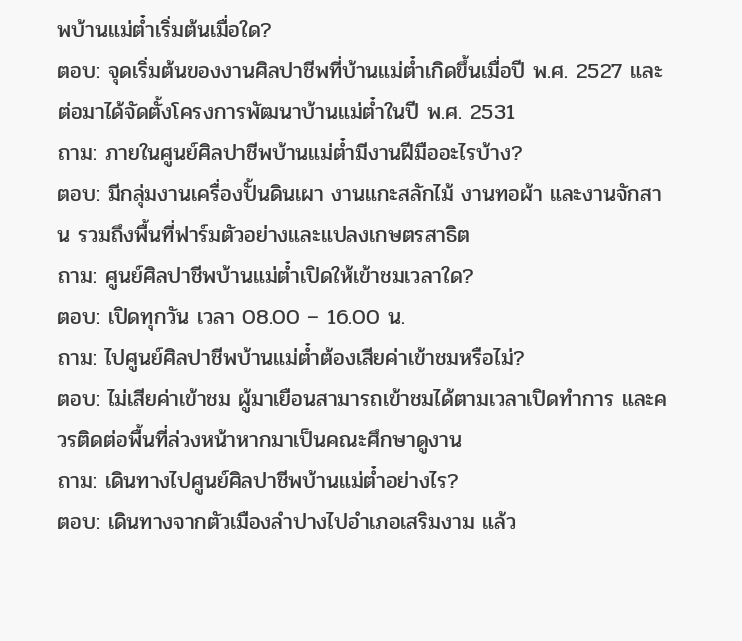พบ้านแม่ต๋ำเริ่มต้นเมื่อใด?
ตอบ: จุดเริ่มต้นของงานศิลปาชีพที่บ้านแม่ต๋ำเกิดขึ้นเมื่อปี พ.ศ. 2527 และต่อมาได้จัดตั้งโครงการพัฒนาบ้านแม่ต๋ำในปี พ.ศ. 2531
ถาม: ภายในศูนย์ศิลปาชีพบ้านแม่ต๋ำมีงานฝีมืออะไรบ้าง?
ตอบ: มีกลุ่มงานเครื่องปั้นดินเผา งานแกะสลักไม้ งานทอผ้า และงานจักสาน รวมถึงพื้นที่ฟาร์มตัวอย่างและแปลงเกษตรสาธิต
ถาม: ศูนย์ศิลปาชีพบ้านแม่ต๋ำเปิดให้เข้าชมเวลาใด?
ตอบ: เปิดทุกวัน เวลา 08.00 – 16.00 น.
ถาม: ไปศูนย์ศิลปาชีพบ้านแม่ต๋ำต้องเสียค่าเข้าชมหรือไม่?
ตอบ: ไม่เสียค่าเข้าชม ผู้มาเยือนสามารถเข้าชมได้ตามเวลาเปิดทำการ และควรติดต่อพื้นที่ล่วงหน้าหากมาเป็นคณะศึกษาดูงาน
ถาม: เดินทางไปศูนย์ศิลปาชีพบ้านแม่ต๋ำอย่างไร?
ตอบ: เดินทางจากตัวเมืองลำปางไปอำเภอเสริมงาม แล้ว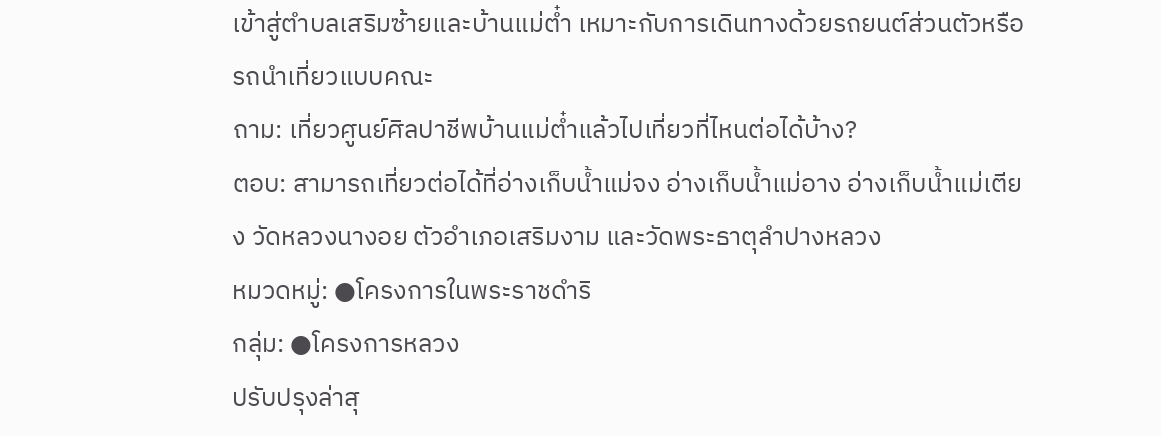เข้าสู่ตำบลเสริมซ้ายและบ้านแม่ต๋ำ เหมาะกับการเดินทางด้วยรถยนต์ส่วนตัวหรือรถนำเที่ยวแบบคณะ
ถาม: เที่ยวศูนย์ศิลปาชีพบ้านแม่ต๋ำแล้วไปเที่ยวที่ไหนต่อได้บ้าง?
ตอบ: สามารถเที่ยวต่อได้ที่อ่างเก็บน้ำแม่จง อ่างเก็บน้ำแม่อาง อ่างเก็บน้ำแม่เตียง วัดหลวงนางอย ตัวอำเภอเสริมงาม และวัดพระธาตุลำปางหลวง
หมวดหมู่: ●โครงการในพระราชดำริ
กลุ่ม: ●โครงการหลวง
ปรับปรุงล่าสุ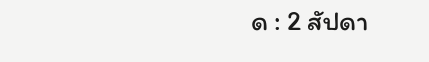ด : 2 สัปดา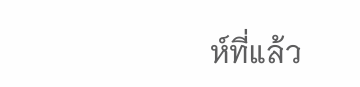ห์ที่แล้ว